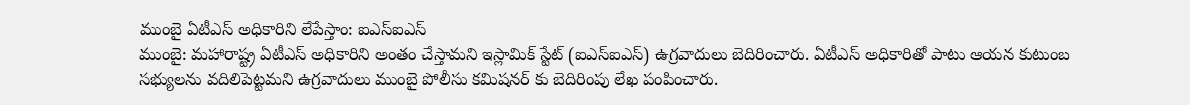ముంబై ఏటీఎస్ అధికారిని లేపేస్తాం: ఐఎస్ఐఎస్
ముంబై: మహారాష్ట్ర ఏటీఎస్ అధికారిని అంతం చేస్తామని ఇస్లామిక్ స్టేట్ (ఐఎస్ఐఎస్) ఉగ్రవాదులు బెదిరించారు. ఏటీఎస్ అధికారితో పాటు ఆయన కుటుంబ సభ్యులను వదిలిపెట్టమని ఉగ్రవాదులు ముంబై పోలీసు కమిషనర్ కు బెదిరింపు లేఖ పంపించారు.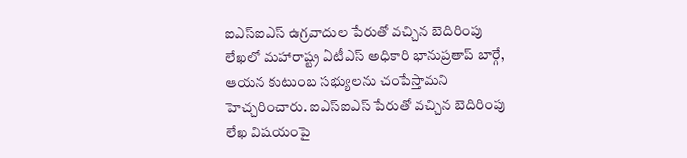ఐఎస్ఐఎస్ ఉగ్రవాదుల పేరుతో వచ్చిన బెదిరింపు లేఖలో మహారాష్ట్ర ఏటీఎస్ అధికారి భానుప్రతాప్ బార్గే, ఆయన కుటుంబ సభ్యులను చంపేస్తామని హెచ్చరించారు. ఐఎస్ఐఎస్ పేరుతో వచ్చిన బెదిరింపు లేఖ విషయంపై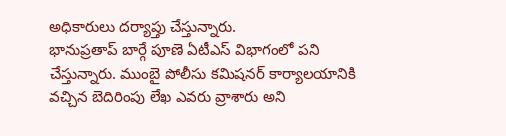అధికారులు దర్యాప్తు చేస్తున్నారు.
భానుప్రతాప్ బార్గే పూణె ఏటీఎస్ విభాగంలో పని చేస్తున్నారు. ముంబై పోలీసు కమిషనర్ కార్యాలయానికి వచ్చిన బెదిరింపు లేఖ ఎవరు వ్రాశారు అని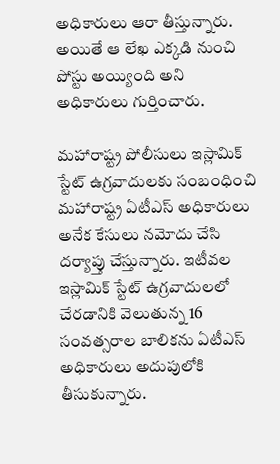అధికారులు ఆరా తీస్తున్నారు. అయితే ఆ లేఖ ఎక్కడి నుంచి పోస్టు అయ్యింది అని అధికారులు గుర్తించారు.

మహారాష్ట్ర పోలీసులు ఇస్లామిక్ స్టేట్ ఉగ్రవాదులకు సంబంధించి మహారాష్ట్ర ఏటీఎస్ అధికారులు అనేక కేసులు నమోదు చేసి దర్యాప్తు చేస్తున్నారు. ఇటీవల ఇస్లామిక్ స్టేట్ ఉగ్రవాదులలో చేరడానికి వెలుతున్న 16 సంవత్సరాల బాలికను ఏటీఎస్ అధికారులు అదుపులోకి తీసుకున్నారు.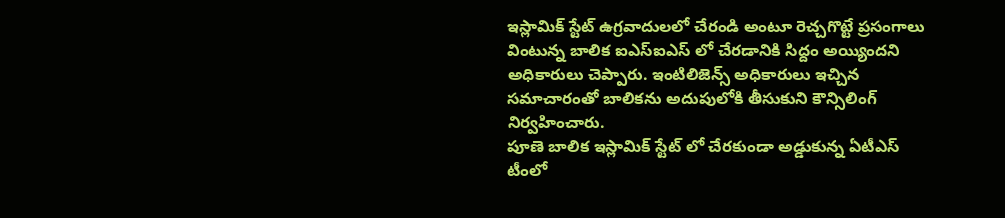ఇస్లామిక్ స్టేట్ ఉగ్రవాదులలో చేరండి అంటూ రెచ్చగొట్టే ప్రసంగాలు వింటున్న బాలిక ఐఎస్ఐఎస్ లో చేరడానికి సిద్దం అయ్యిందని అధికారులు చెప్పారు. ఇంటిలిజెన్స్ అధికారులు ఇచ్చిన సమాచారంతో బాలికను అదుపులోకి తీసుకుని కౌన్సిలింగ్ నిర్వహించారు.
పూణె బాలిక ఇస్లామిక్ స్టేట్ లో చేరకుండా అడ్డుకున్న ఏటీఎస్ టీంలో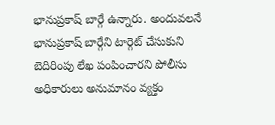భానుప్రకాష్ బార్గే ఉన్నారు. అందువలనే భానుప్రకాష్ బార్గేని టార్గెట్ చేసుకుని బెదిరింపు లేఖ పంపించారని పోలీసు అధికారులు అనుమానం వ్యక్తం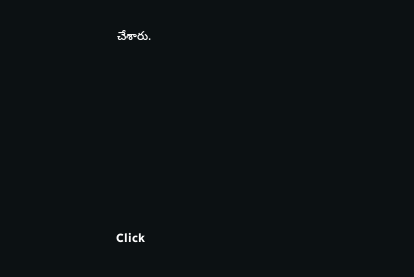చేశారు.












Click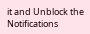it and Unblock the Notifications